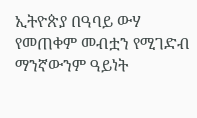ኢትዮጵያ በዓባይ ውሃ የመጠቀም መብቷን የሚገድብ ማንኛውንም ዓይነት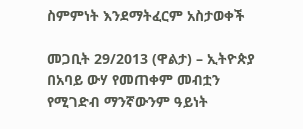ስምምነት እንደማትፈርም አስታወቀች

መጋቢት 29/2013 (ዋልታ) – ኢትዮጵያ በአባይ ውሃ የመጠቀም መብቷን የሚገድብ ማንኛውንም ዓይነት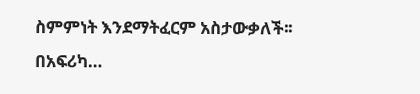ስምምነት እንደማትፈርም አስታውቃለች፡፡ በአፍሪካ…